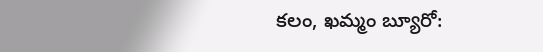కలం, ఖమ్మం బ్యూరో: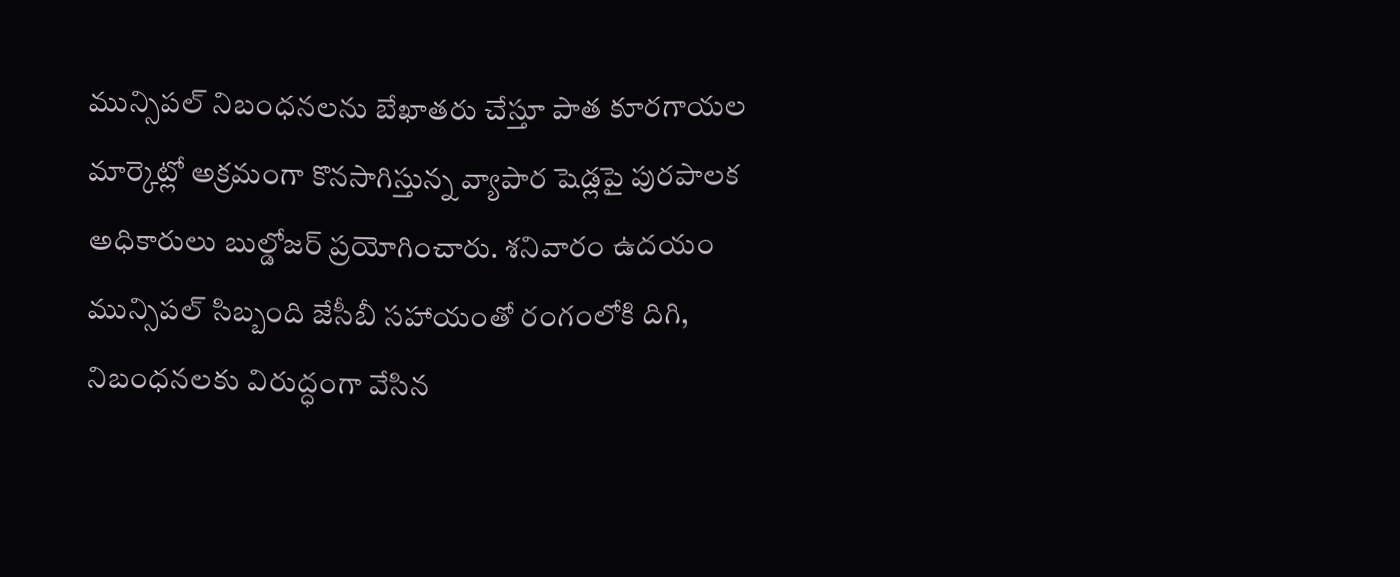మున్సిపల్ నిబంధనలను బేఖాతరు చేస్తూ పాత కూరగాయల మార్కెట్లో అక్రమంగా కొనసాగిస్తున్న వ్యాపార షెడ్లపై పురపాలక అధికారులు బుల్డోజర్ ప్రయోగించారు. శనివారం ఉదయం మున్సిపల్ సిబ్బంది జేసీబీ సహాయంతో రంగంలోకి దిగి, నిబంధనలకు విరుద్ధంగా వేసిన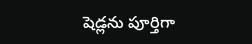షెడ్లను పూర్తిగా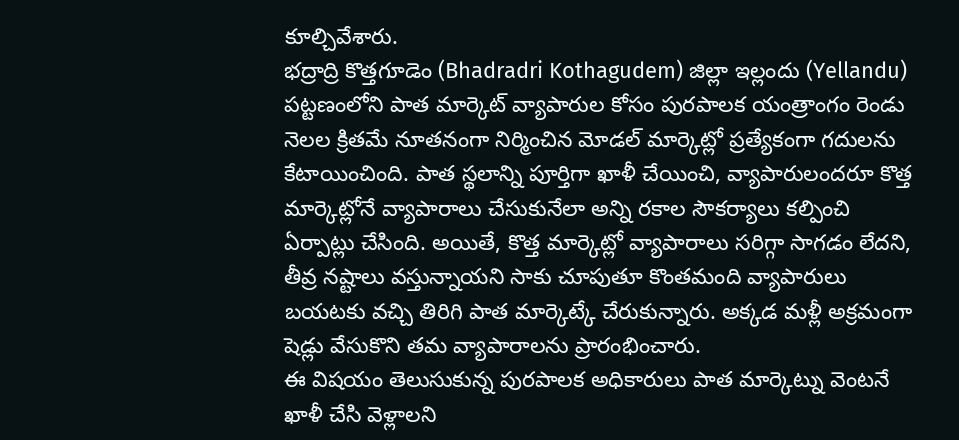కూల్చివేశారు.
భద్రాద్రి కొత్తగూడెం (Bhadradri Kothagudem) జిల్లా ఇల్లందు (Yellandu) పట్టణంలోని పాత మార్కెట్ వ్యాపారుల కోసం పురపాలక యంత్రాంగం రెండు నెలల క్రితమే నూతనంగా నిర్మించిన మోడల్ మార్కెట్లో ప్రత్యేకంగా గదులను కేటాయించింది. పాత స్థలాన్ని పూర్తిగా ఖాళీ చేయించి, వ్యాపారులందరూ కొత్త మార్కెట్లోనే వ్యాపారాలు చేసుకునేలా అన్ని రకాల సౌకర్యాలు కల్పించి ఏర్పాట్లు చేసింది. అయితే, కొత్త మార్కెట్లో వ్యాపారాలు సరిగ్గా సాగడం లేదని, తీవ్ర నష్టాలు వస్తున్నాయని సాకు చూపుతూ కొంతమంది వ్యాపారులు బయటకు వచ్చి తిరిగి పాత మార్కెట్కే చేరుకున్నారు. అక్కడ మళ్లీ అక్రమంగా షెడ్లు వేసుకొని తమ వ్యాపారాలను ప్రారంభించారు.
ఈ విషయం తెలుసుకున్న పురపాలక అధికారులు పాత మార్కెట్ను వెంటనే ఖాళీ చేసి వెళ్లాలని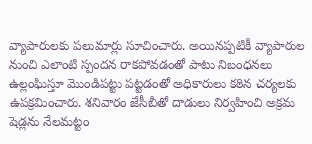వ్యాపారులకు పలుమార్లు సూచించారు. అయినప్పటికీ వ్యాపారుల నుంచి ఎలాంటి స్పందన రాకపోవడంతో పాటు నిబంధనలు ఉల్లంఘిస్తూ మొండిపట్టు పట్టడంతో అధికారులు కఠిన చర్యలకు ఉపక్రమించారు. శనివారం జేసీబీతో దాడులు నిర్వహించి అక్రమ షెడ్లను నేలమట్టం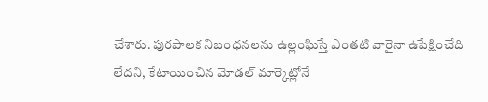చేశారు. పురపాలక నిబంధనలను ఉల్లంఘిస్తే ఎంతటి వారైనా ఉపేక్షించేది లేదని, కేటాయించిన మోడల్ మార్కెట్లోనే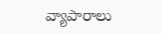వ్యాపారాలు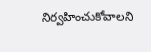నిర్వహించుకోవాలని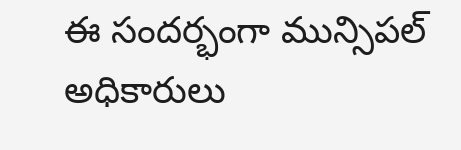ఈ సందర్భంగా మున్సిపల్ అధికారులు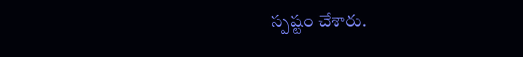స్పష్టం చేశారు.